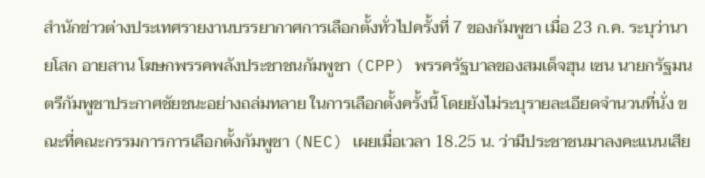สำนักข่าวต่างประเทศรายงานบรรยากาศการเลือกตั้งทั่วไปครั้งที่ 7 ของกัมพูชา เมื่อ 23 ก.ค. ระบุว่านายโสก อายสาน โฆษกพรรคพลังประชาชนกัมพูชา (CPP) พรรครัฐบาลของสมเด็จฮุน เซน นายกรัฐมนตรีกัมพูชาประกาศชัยชนะอย่างถล่มทลาย ในการเลือกตั้งครั้งนี้ โดยยังไม่ระบุรายละเอียดจำนวนที่นั่ง ขณะที่คณะกรรมการการเลือกตั้งกัมพูชา (NEC) เผยเมื่อเวลา 18.25 น. ว่ามีประชาชนมาลงคะแนนเสีย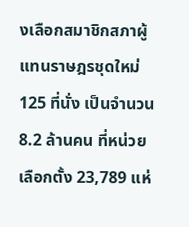งเลือกสมาชิกสภาผู้แทนราษฎรชุดใหม่ 125 ที่นั่ง เป็นจำนวน 8.2 ล้านคน ที่หน่วยเลือกตั้ง 23,789 แห่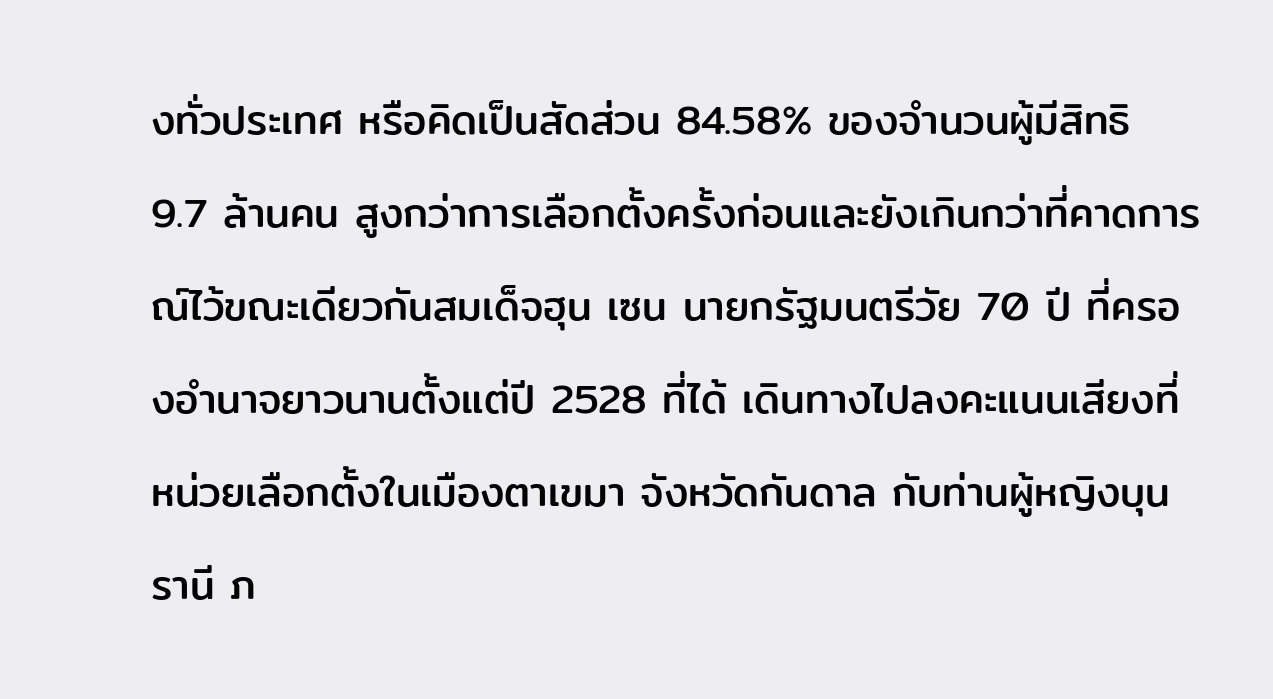งทั่วประเทศ หรือคิดเป็นสัดส่วน 84.58% ของจำนวนผู้มีสิทธิ 9.7 ล้านคน สูงกว่าการเลือกตั้งครั้งก่อนและยังเกินกว่าที่คาดการณ์ไว้ขณะเดียวกันสมเด็จฮุน เซน นายกรัฐมนตรีวัย 70 ปี ที่ครองอำนาจยาวนานตั้งแต่ปี 2528 ที่ได้ เดินทางไปลงคะแนนเสียงที่หน่วยเลือกตั้งในเมืองตาเขมา จังหวัดกันดาล กับท่านผู้หญิงบุนรานี ภ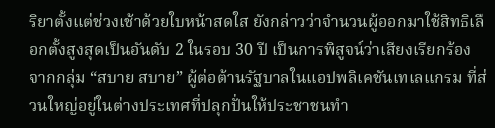ริยาตั้งแต่ช่วงเช้าด้วยใบหน้าสดใส ยังกล่าวว่าจำนวนผู้ออกมาใช้สิทธิเลือกตั้งสูงสุดเป็นอันดับ 2 ในรอบ 30 ปี เป็นการพิสูจน์ว่าเสียงเรียกร้องจากกลุ่ม “สบาย สบาย” ผู้ต่อต้านรัฐบาลในแอปพลิเคชันเทเลแกรม ที่ส่วนใหญ่อยู่ในต่างประเทศที่ปลุกปั่นให้ประชาชนทำ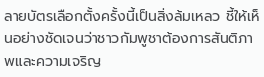ลายบัตรเลือกตั้งครั้งนี้เป็นสิ่งล้มเหลว ชี้ให้เห็นอย่างชัดเจนว่าชาวกัมพูชาต้องการสันติภาพและความเจริญ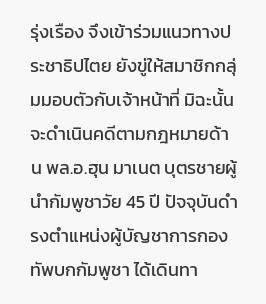รุ่งเรือง จึงเข้าร่วมแนวทางประชาธิปไตย ยังขู่ให้สมาชิกกลุ่มมอบตัวกับเจ้าหน้าที่ มิฉะนั้นจะดำเนินคดีตามกฎหมายด้าน พล.อ.ฮุน มาเนต บุตรชายผู้นำกัมพูชาวัย 45 ปี ปัจจุบันดำรงตำแหน่งผู้บัญชาการกองทัพบกกัมพูชา ได้เดินทา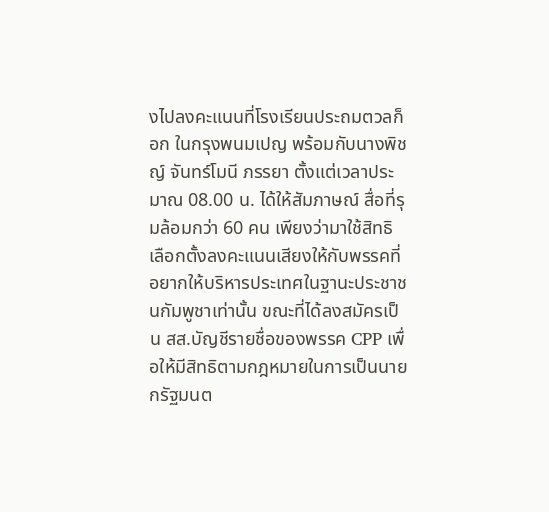งไปลงคะแนนที่โรงเรียนประถมตวลก็อก ในกรุงพนมเปญ พร้อมกับนางพิชญ์ จันทร์โมนี ภรรยา ตั้งแต่เวลาประมาณ 08.00 น. ได้ให้สัมภาษณ์ สื่อที่รุมล้อมกว่า 60 คน เพียงว่ามาใช้สิทธิเลือกตั้งลงคะแนนเสียงให้กับพรรคที่อยากให้บริหารประเทศในฐานะประชาชนกัมพูชาเท่านั้น ขณะที่ได้ลงสมัครเป็น สส.บัญชีรายชื่อของพรรค CPP เพื่อให้มีสิทธิตามกฎหมายในการเป็นนายกรัฐมนต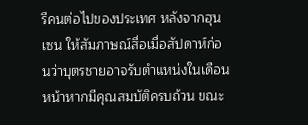รีคนต่อไปของประเทศ หลังจากฮุน เซน ให้สัมภาษณ์สื่อเมื่อสัปดาห์ก่อนว่าบุตรชายอาจรับตำแหน่งในเดือนหน้าหากมีคุณสมบัติครบถ้วน ขณะ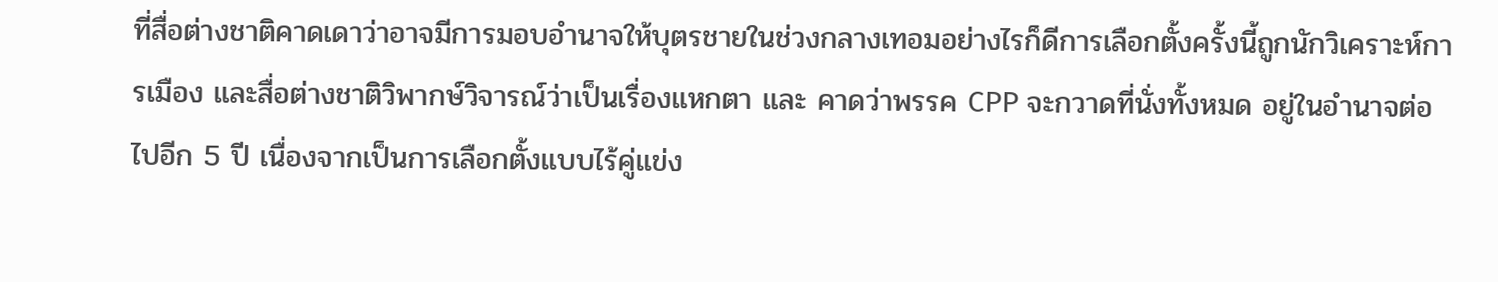ที่สื่อต่างชาติคาดเดาว่าอาจมีการมอบอำนาจให้บุตรชายในช่วงกลางเทอมอย่างไรก็ดีการเลือกตั้งครั้งนี้ถูกนักวิเคราะห์การเมือง และสื่อต่างชาติวิพากษ์วิจารณ์ว่าเป็นเรื่องแหกตา และ คาดว่าพรรค CPP จะกวาดที่นั่งทั้งหมด อยู่ในอำนาจต่อไปอีก 5 ปี เนื่องจากเป็นการเลือกตั้งแบบไร้คู่แข่ง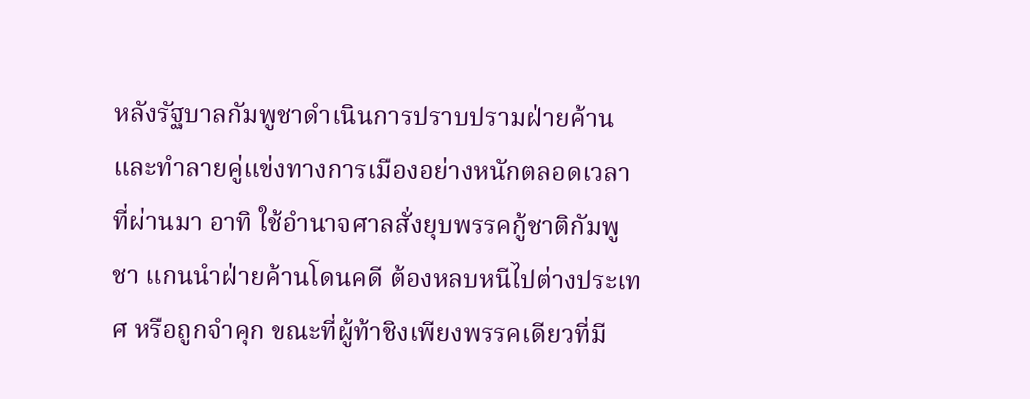หลังรัฐบาลกัมพูชาดำเนินการปราบปรามฝ่ายค้านและทำลายคู่แข่งทางการเมืองอย่างหนักตลอดเวลาที่ผ่านมา อาทิ ใช้อำนาจศาลสั่งยุบพรรคกู้ชาติกัมพูชา แกนนำฝ่ายค้านโดนคดี ต้องหลบหนีไปต่างประเทศ หรือถูกจำคุก ขณะที่ผู้ท้าชิงเพียงพรรคเดียวที่มี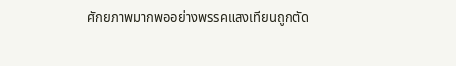ศักยภาพมากพออย่างพรรคแสงเทียนถูกตัด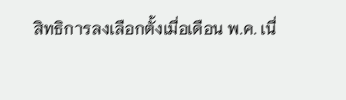สิทธิการลงเลือกตั้งเมื่อเดือน พ.ค. เนื่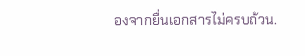องจากยื่นเอกสารไม่ครบถ้วน.